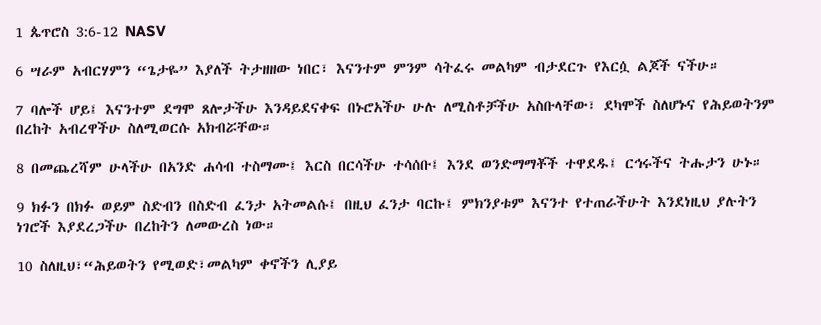1 ጴጥሮስ 3:6-12 NASV

6 ሣራም አብርሃምን “ጌታዬ” እያለች ትታዘዘው ነበር፣ እናንተም ምንም ሳትፈሩ መልካም ብታደርጉ የእርሷ ልጆች ናችሁ።

7 ባሎች ሆይ፤ እናንተም ደግሞ ጸሎታችሁ እንዳይደናቀፍ በኑሮአችሁ ሁሉ ለሚስቶቻችሁ አስቡላቸው፣ ደካሞች ስለሆኑና የሕይወትንም በረከት አብረዋችሁ ስለሚወርሱ አክብሯቸው።

8 በመጨረሻም ሁላችሁ በአንድ ሐሳብ ተስማሙ፤ እርስ በርሳችሁ ተሳሰቡ፤ እንደ ወንድማማቾች ተዋደዱ፤ ርኅሩችና ትሑታን ሁኑ።

9 ክፉን በክፉ ወይም ስድብን በስድብ ፈንታ አትመልሱ፤ በዚህ ፈንታ ባርኩ፤ ምክንያቱም እናንተ የተጠራችሁት እንደነዚህ ያሉትን ነገሮች እያደረጋችሁ በረከትን ለመውረስ ነው።

10 ስለዚህ፣“ሕይወትን የሚወድ፣መልካም ቀኖችን ሊያይ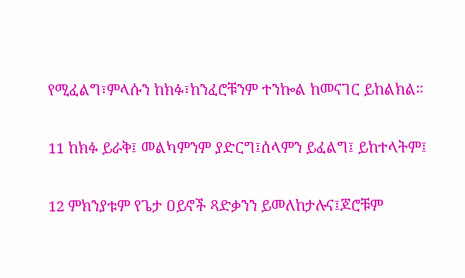የሚፈልግ፣ምላሱን ከክፉ፣ከንፈሮቹንም ተንኰል ከመናገር ይከልክል።

11 ከክፉ ይራቅ፤ መልካምንም ያድርግ፤ሰላምን ይፈልግ፤ ይከተላትም፤

12 ምክንያቱም የጌታ ዐይኖች ጻድቃንን ይመለከታሉና፤ጆሮቹም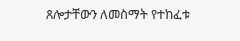ጸሎታቸውን ለመስማት የተከፈቱ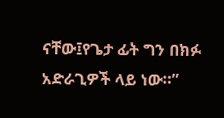ናቸው፤የጌታ ፊት ግን በክፉ አድራጊዎች ላይ ነው።”